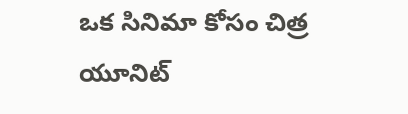ఒక సినిమా కోసం చిత్ర యూనిట్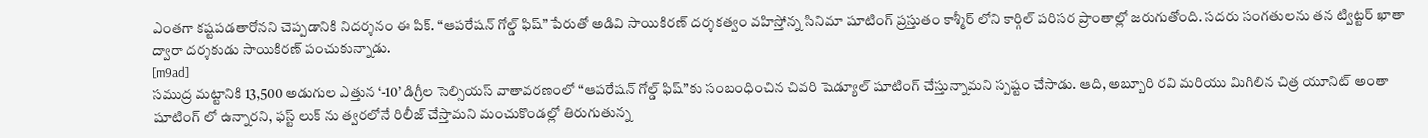ఎంతగా కష్టపడతారోనని చెప్పడానికి నిదర్శనం ఈ పిక్. “ఆపరేషన్ గోల్డ్ ఫిష్” పేరుతో అడివి సాయికిరణ్ దర్శకత్వం వహిస్తోన్న సినిమా షూటింగ్ ప్రస్తుతం కాశ్మీర్ లోని కార్గిల్ పరిసర ప్రాంతాల్లో జరుగుతోంది. సదరు సంగతులను తన ట్విట్టర్ ఖాతా ద్వారా దర్శకుడు సాయికిరణ్ పంచుకున్నాడు.
[m9ad]
సముద్ర మట్టానికి 13,500 అడుగుల ఎత్తున ‘-10’ డిగ్రీల సెల్సియస్ వాతావరణంలో “ఆపరేషన్ గోల్డ్ ఫిష్”కు సంబంధించిన చివరి షెడ్యూల్ షూటింగ్ చేస్తున్నామని స్పష్టం చేసాడు. ఆది, అబ్బూరి రవి మరియు మిగిలిన చిత్ర యూనిట్ అంతా షూటింగ్ లో ఉన్నారని, ఫస్ట్ లుక్ ను త్వరలోనే రిలీజ్ చేస్తామని మంచుకొండల్లో తిరుగుతున్న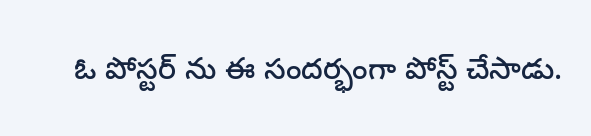ఓ పోస్టర్ ను ఈ సందర్భంగా పోస్ట్ చేసాడు.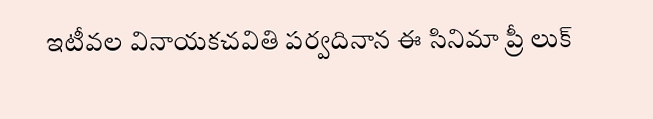ఇటీవల వినాయకచవితి పర్వదినాన ఈ సినిమా ప్రీ లుక్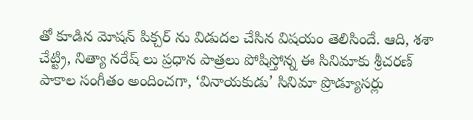తో కూడిన మోషన్ పిక్చర్ ను విడుదల చేసిన విషయం తెలిసిందే. ఆది, శశా చేట్ట్రి, నిత్యా నరేష్ లు ప్రధాన పాత్రలు పోషిస్తోన్న ఈ సినిమాకు శ్రీచరణ్ పాకాల సంగీతం అందించగా, ‘వినాయకుడు’ సినిమా ప్రొడ్యూసర్లు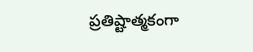ప్రతిష్టాత్మకంగా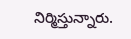నిర్మిస్తున్నారు.